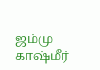ஜம்மு காஷ்மீர்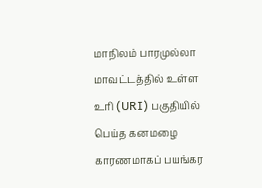மாநிலம் பாரமுல்லா மாவட்டத்தில் உள்ள உரி (URI) பகுதியில் பெய்த கனமழை காரணமாகப் பயங்கர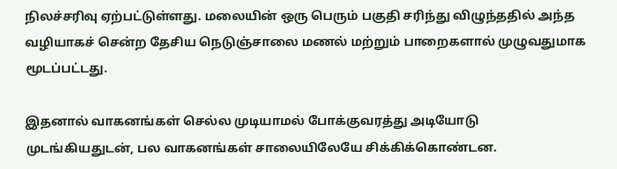நிலச்சரிவு ஏற்பட்டுள்ளது. மலையின் ஒரு பெரும் பகுதி சரிந்து விழுந்ததில் அந்த வழியாகச் சென்ற தேசிய நெடுஞ்சாலை மணல் மற்றும் பாறைகளால் முழுவதுமாக மூடப்பட்டது.

இதனால் வாகனங்கள் செல்ல முடியாமல் போக்குவரத்து அடியோடு முடங்கியதுடன், பல வாகனங்கள் சாலையிலேயே சிக்கிக்கொண்டன.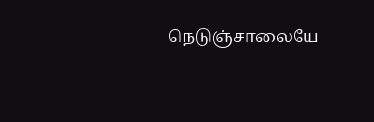நெடுஞ்சாலையே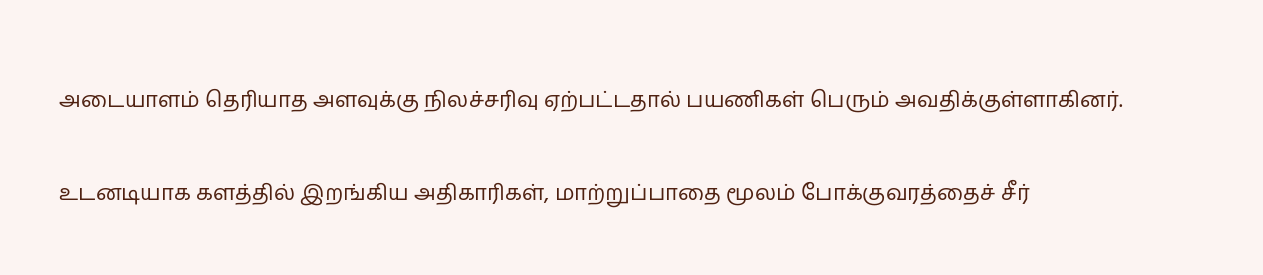அடையாளம் தெரியாத அளவுக்கு நிலச்சரிவு ஏற்பட்டதால் பயணிகள் பெரும் அவதிக்குள்ளாகினர்.

உடனடியாக களத்தில் இறங்கிய அதிகாரிகள், மாற்றுப்பாதை மூலம் போக்குவரத்தைச் சீர்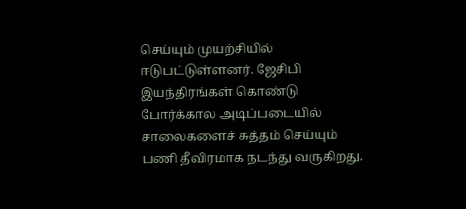செய்யும் முயற்சியில் ஈடுபட்டுள்ளனர். ஜேசிபி இயந்திரங்கள் கொண்டு போர்க்கால அடிப்படையில் சாலைகளைச் சுத்தம் செய்யும் பணி தீவிரமாக நடந்து வருகிறது.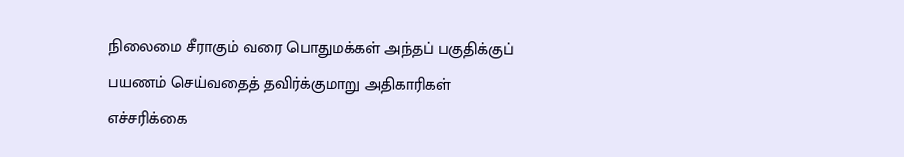நிலைமை சீராகும் வரை பொதுமக்கள் அந்தப் பகுதிக்குப் பயணம் செய்வதைத் தவிர்க்குமாறு அதிகாரிகள் எச்சரிக்கை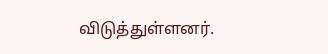விடுத்துள்ளனர்.